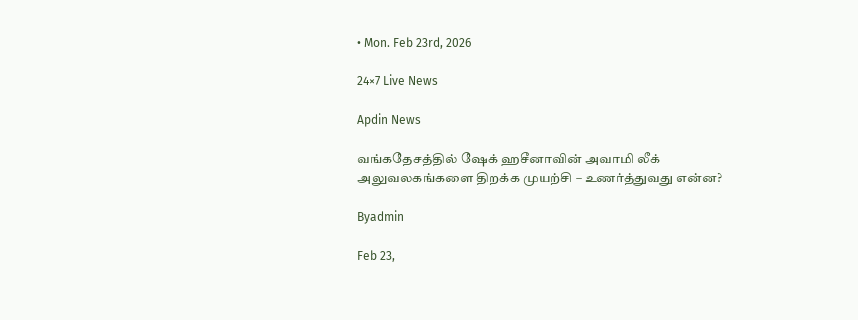• Mon. Feb 23rd, 2026

24×7 Live News

Apdin News

வங்கதேசத்தில் ஷேக் ஹசீனாவின் அவாமி லீக் அலுவலகங்களை திறக்க முயற்சி – உணர்த்துவது என்ன?

Byadmin

Feb 23,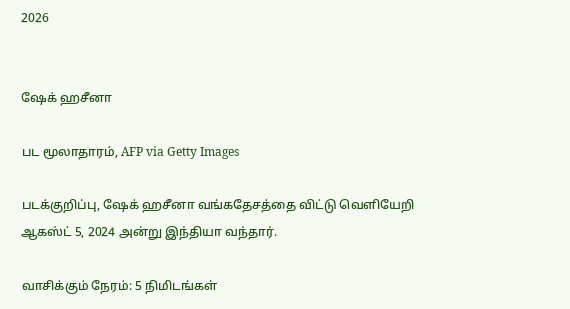2026


ஷேக் ஹசீனா

பட மூலாதாரம், AFP via Getty Images

படக்குறிப்பு, ஷேக் ஹசீனா வங்கதேசத்தை விட்டு வெளியேறி ஆகஸ்ட் 5, 2024 அன்று இந்தியா வந்தார்.

வாசிக்கும் நேரம்: 5 நிமிடங்கள்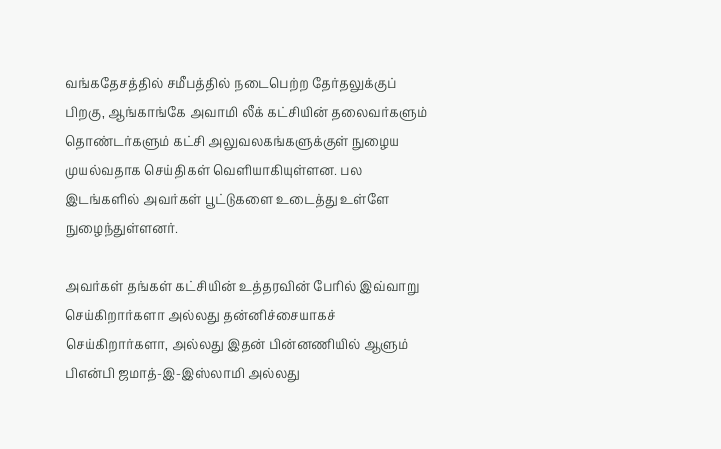வங்கதேசத்தில் சமீபத்தில் நடைபெற்ற தேர்தலுக்குப் பிறகு, ஆங்காங்கே அவாமி லீக் கட்சியின் தலைவர்களும் தொண்டர்களும் கட்சி அலுவலகங்களுக்குள் நுழைய முயல்வதாக செய்திகள் வெளியாகியுள்ளன. பல இடங்களில் அவர்கள் பூட்டுகளை உடைத்து உள்ளே நுழைந்துள்ளனர்.

அவர்கள் தங்கள் கட்சியின் உத்தரவின் பேரில் இவ்வாறு செய்கிறார்களா அல்லது தன்னிச்சையாகச் செய்கிறார்களா, அல்லது இதன் பின்னணியில் ஆளும் பிஎன்பி ஜமாத்-இ-இஸ்லாமி அல்லது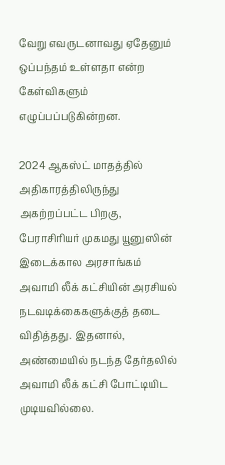வேறு எவருடனாவது ஏதேனும் ஒப்பந்தம் உள்ளதா என்ற கேள்விகளும் எழுப்பப்படுகின்றன.

2024 ஆகஸ்ட் மாதத்தில் அதிகாரத்திலிருந்து அகற்றப்பட்ட பிறகு, பேராசிரியர் முகமது யூனுஸின் இடைக்கால அரசாங்கம் அவாமி லீக் கட்சியின் அரசியல் நடவடிக்கைகளுக்குத் தடை விதித்தது. இதனால், அண்மையில் நடந்த தேர்தலில் அவாமி லீக் கட்சி போட்டியிட முடியவில்லை.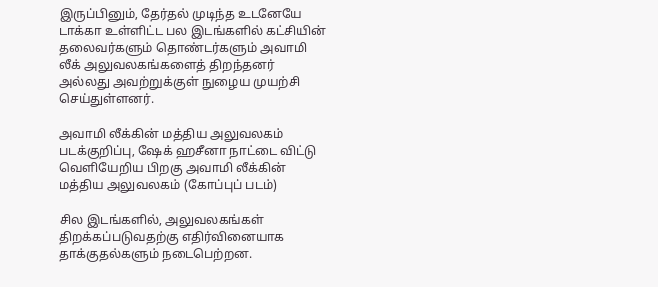இருப்பினும், தேர்தல் முடிந்த உடனேயே டாக்கா உள்ளிட்ட பல இடங்களில் கட்சியின் தலைவர்களும் தொண்டர்களும் அவாமி லீக் அலுவலகங்களைத் திறந்தனர் அல்லது அவற்றுக்குள் நுழைய முயற்சி செய்துள்ளனர்.

அவாமி லீக்கின் மத்திய அலுவலகம்
படக்குறிப்பு, ஷேக் ஹசீனா நாட்டை விட்டு வெளியேறிய பிறகு அவாமி லீக்கின் மத்திய அலுவலகம் (கோப்புப் படம்)

சில இடங்களில், அலுவலகங்கள் திறக்கப்படுவதற்கு எதிர்வினையாக தாக்குதல்களும் நடைபெற்றன.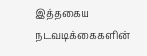இத்தகைய நடவடிக்கைகளின்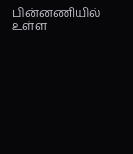பின்னணியில் உள்ள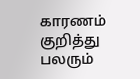காரணம் குறித்து பலரும்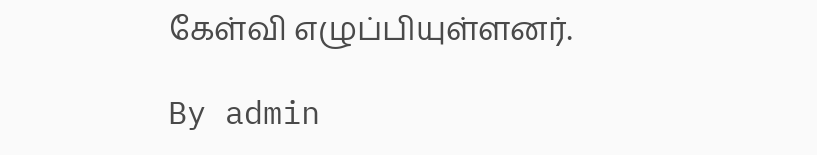கேள்வி எழுப்பியுள்ளனர்.

By admin